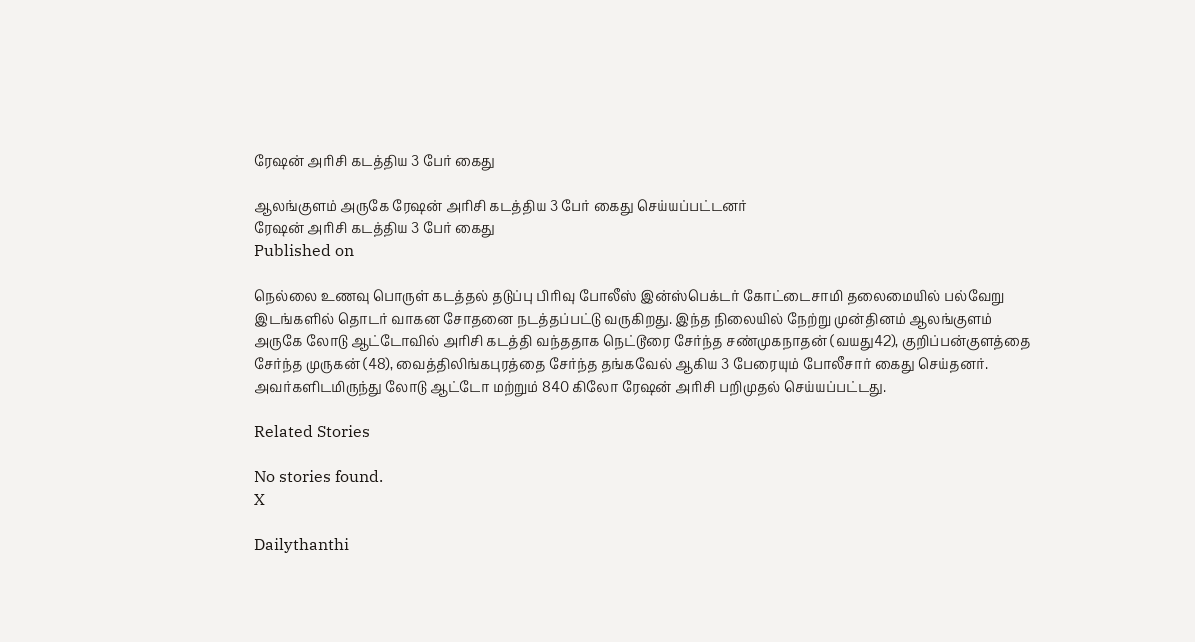ரேஷன் அரிசி கடத்திய 3 பேர் கைது

ஆலங்குளம் அருகே ரேஷன் அரிசி கடத்திய 3 பேர் கைது செய்யப்பட்டனர்
ரேஷன் அரிசி கடத்திய 3 பேர் கைது
Published on

நெல்லை உணவு பொருள் கடத்தல் தடுப்பு பிரிவு போலீஸ் இன்ஸ்பெக்டர் கோட்டைசாமி தலைமையில் பல்வேறு இடங்களில் தொடர் வாகன சோதனை நடத்தப்பட்டு வருகிறது. இந்த நிலையில் நேற்று முன்தினம் ஆலங்குளம் அருகே லோடு ஆட்டோவில் அரிசி கடத்தி வந்ததாக நெட்டூரை சேர்ந்த சண்முகநாதன் (வயது42), குறிப்பன்குளத்தை சேர்ந்த முருகன் (48), வைத்திலிங்கபுரத்தை சேர்ந்த தங்கவேல் ஆகிய 3 பேரையும் போலீசார் கைது செய்தனர். அவர்களிடமிருந்து லோடு ஆட்டோ மற்றும் 840 கிலோ ரேஷன் அரிசி பறிமுதல் செய்யப்பட்டது.

Related Stories

No stories found.
X

Dailythanthi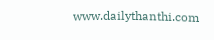www.dailythanthi.com